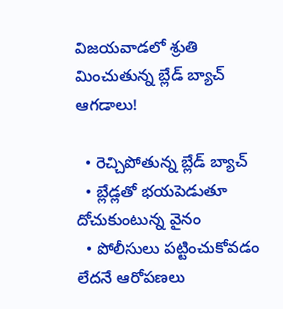విజయవాడలో శ్రుతి మించుతున్న బ్లేడ్ బ్యాచ్ ఆగడాలు!

  • రెచ్చిపోతున్న బ్లేడ్ బ్యాచ్
  • బ్లేడ్లతో భయపెడుతూ దోచుకుంటున్న వైనం
  • పోలీసులు పట్టించుకోవడం లేదనే ఆరోపణలు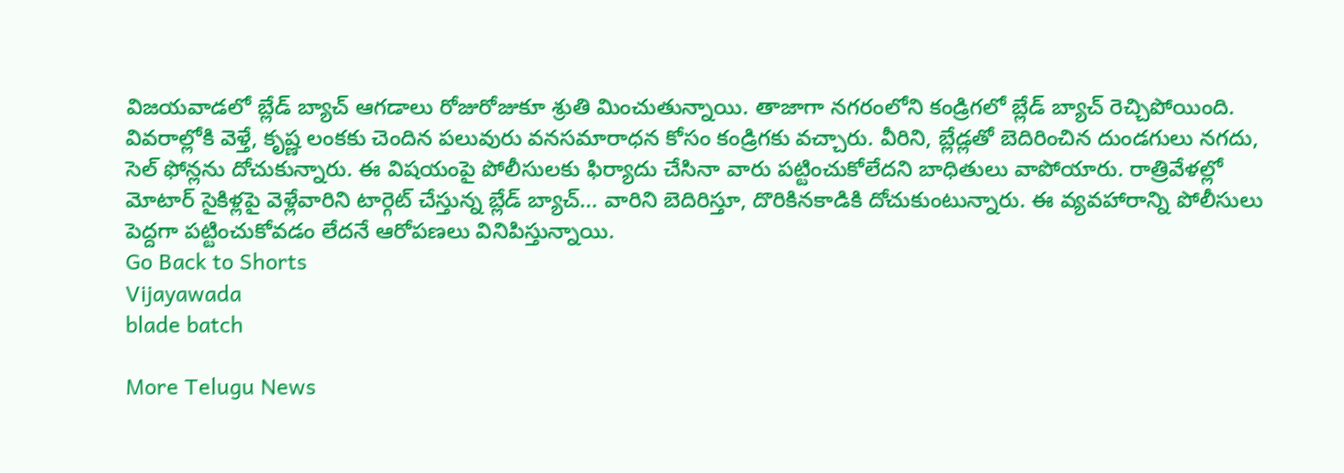విజయవాడలో బ్లేడ్ బ్యాచ్ ఆగడాలు రోజురోజుకూ శ్రుతి మించుతున్నాయి. తాజాగా నగరంలోని కండ్రిగలో బ్లేడ్ బ్యాచ్ రెచ్చిపోయింది. వివరాల్లోకి వెళ్తే, కృష్ణ లంకకు చెందిన పలువురు వనసమారాధన కోసం కండ్రిగకు వచ్చారు. వీరిని, బ్లేడ్లతో బెదిరించిన దుండగులు నగదు, సెల్ ఫోన్లను దోచుకున్నారు. ఈ విషయంపై పోలీసులకు ఫిర్యాదు చేసినా వారు పట్టించుకోలేదని బాధితులు వాపోయారు. రాత్రివేళల్లో మోటార్ సైకిళ్లపై వెళ్లేవారిని టార్గెట్ చేస్తున్న బ్లేడ్ బ్యాచ్... వారిని బెదిరిస్తూ, దొరికినకాడికి దోచుకుంటున్నారు. ఈ వ్యవహారాన్ని పోలీసులు పెద్దగా పట్టించుకోవడం లేదనే ఆరోపణలు వినిపిస్తున్నాయి.
Go Back to Shorts
Vijayawada
blade batch

More Telugu News